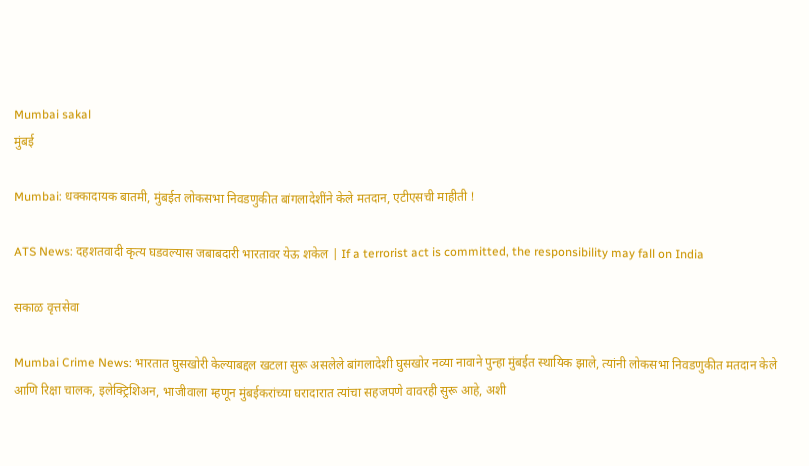Mumbai sakal
मुंबई

Mumbai: धक्कादायक बातमी, मुंबईत लोकसभा निवडणुकीत बांगलादेशींने केले मतदान, एटीएसची माहीती !

ATS News: दहशतवादी कृत्य घडवल्यास जबाबदारी भारतावर येऊ शकेल | If a terrorist act is committed, the responsibility may fall on India

सकाळ वृत्तसेवा

Mumbai Crime News: भारतात घुसखोरी केल्याबद्दल खटला सुरू असलेले बांगलादेशी घुसखोर नव्या नावाने पुन्हा मुंबईत स्थायिक झाले, त्यांनी लोकसभा निवडणुकीत मतदान केले आणि रिक्षा चालक, इलेक्ट्रिशिअन, भाजीवाला म्हणून मुंबईकरांच्या घरादारात त्यांचा सहजपणे वावरही सुरू आहे, अशी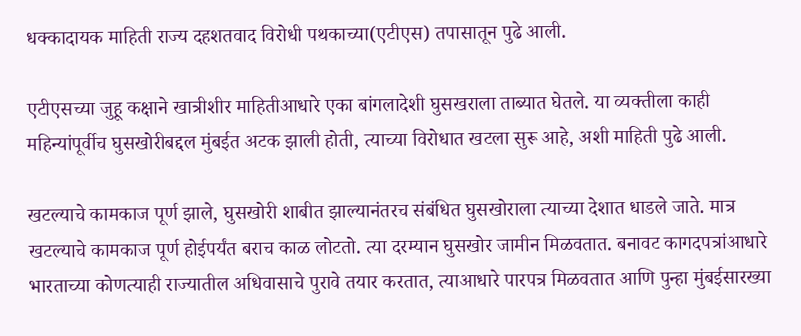धक्कादायक माहिती राज्य दहशतवाद विरोधी पथकाच्या(एटीएस) तपासातून पुढे आली.

एटीएसच्या जुहू कक्षाने खात्रीशीर माहितीआधारे एका बांगलादेशी घुसखराला ताब्यात घेतले. या व्यक्तीला काही महिन्यांपूर्वीच घुसखोरीबद्दल मुंबईत अटक झाली होती, त्याच्या विरोधात खटला सुरू आहे, अशी माहिती पुढे आली.

खटल्याचे कामकाज पूर्ण झाले, घुसखोरी शाबीत झाल्यानंतरच संबंधित घुसखोराला त्याच्या देशात धाडले जाते. मात्र खटल्याचे कामकाज पूर्ण होईपर्यंत बराच काळ लोटतो. त्या दरम्यान घुसखोर जामीन मिळवतात. बनावट कागदपत्रांआधारे भारताच्या कोणत्याही राज्यातील अधिवासाचे पुरावे तयार करतात, त्याआधारे पारपत्र मिळवतात आणि पुन्हा मुंबईसारख्या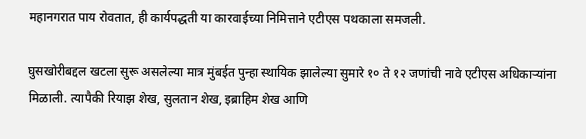महानगरात पाय रोवतात, ही कार्यपद्धती या कारवाईच्या निमित्ताने एटीएस पथकाला समजली.

घुसखोरीबद्दल खटला सुरू असलेल्या मात्र मुंबईत पुन्हा स्थायिक झालेल्या सुमारे १० ते १२ जणांची नावे एटीएस अधिकाऱ्यांना मिळाली. त्यापैकी रियाझ शेख, सुलतान शेख, इब्राहिम शेख आणि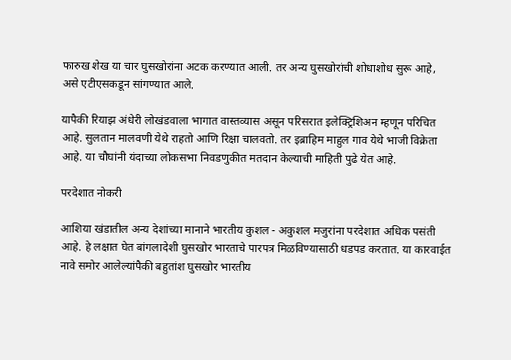फारुख शेख या चार घुसखोरांना अटक करण्यात आली. तर अन्य घुसखोरांची शोधाशोध सुरू आहे, असे एटीएसकडून सांगण्यात आले.

यापैकी रियाझ अंधेरी लोखंडवाला भागात वास्तव्यास असून परिसरात इलेक्ट्रिशिअन म्हणून परिचित आहे. सुलतान मालवणी येथे राहतो आणि रिक्षा चालवतो. तर इब्राहिम माहुल गाव येथे भाजी विक्रेता आहे. या चौघांनी यंदाच्या लोकसभा निवडणुकीत मतदान केल्याची माहिती पुढे येत आहे.

परदेशात नोकरी

आशिया खंडातील अन्य देशांच्या मानाने भारतीय कुशल - अकुशल मजुरांना परदेशात अधिक पसंती आहे. हे लक्षात घेत बांगलादेशी घुसखोर भारताचे पारपत्र मिळविण्यासाठी धडपड करतात. या कारवाईत नावे समोर आलेल्यांपैकी बहुतांश घुसखोर भारतीय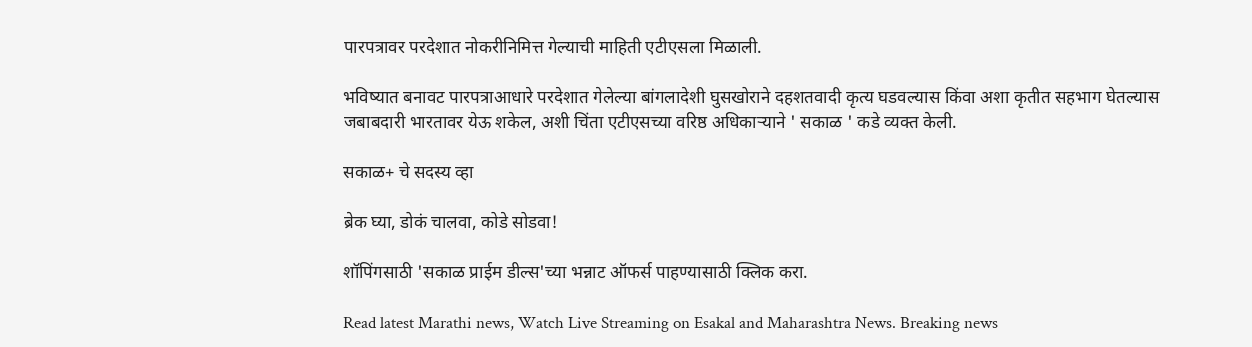पारपत्रावर परदेशात नोकरीनिमित्त गेल्याची माहिती एटीएसला मिळाली.

भविष्यात बनावट पारपत्राआधारे परदेशात गेलेल्या बांगलादेशी घुसखोराने दहशतवादी कृत्य घडवल्यास किंवा अशा कृतीत सहभाग घेतल्यास जबाबदारी भारतावर येऊ शकेल, अशी चिंता एटीएसच्या वरिष्ठ अधिकाऱ्याने ' सकाळ ' कडे व्यक्त केली.

सकाळ+ चे सदस्य व्हा

ब्रेक घ्या, डोकं चालवा, कोडे सोडवा!

शॉपिंगसाठी 'सकाळ प्राईम डील्स'च्या भन्नाट ऑफर्स पाहण्यासाठी क्लिक करा.

Read latest Marathi news, Watch Live Streaming on Esakal and Maharashtra News. Breaking news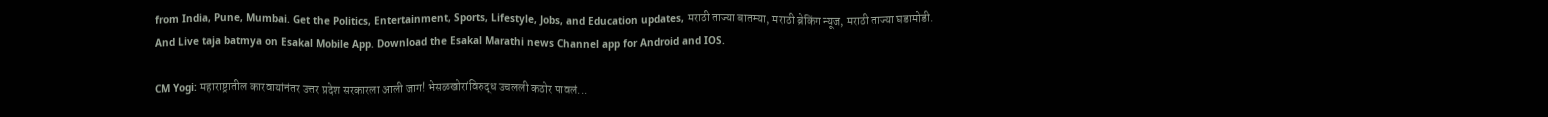from India, Pune, Mumbai. Get the Politics, Entertainment, Sports, Lifestyle, Jobs, and Education updates, मराठी ताज्या बातम्या, मराठी ब्रेकिंग न्यूज, मराठी ताज्या घडामोडी. And Live taja batmya on Esakal Mobile App. Download the Esakal Marathi news Channel app for Android and IOS.

CM Yogi: महाराष्ट्रातील कारवायांनंतर उत्तर प्रदेश सरकारला आली जाग! भेसळखोरांविरुद्ध उचलली कठोर पावलं...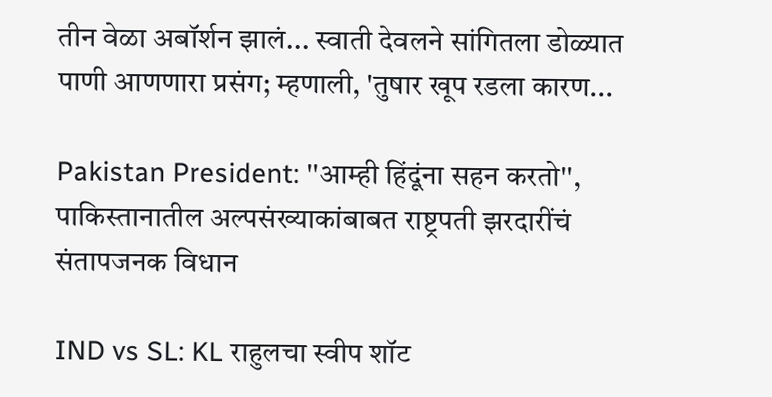तीन वेळा अबॉर्शन झालं... स्वाती देवलने सांगितला डोळ्यात पाणी आणणारा प्रसंग; म्हणाली, 'तुषार खूप रडला कारण...

Pakistan President: ''आम्ही हिंदूंना सहन करतो'', पाकिस्तानातील अल्पसंख्याकांबाबत राष्ट्रपती झरदारींचं संतापजनक विधान

IND vs SL: KL राहुलचा स्वीप शॉट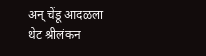अन् चेंडू आदळला थेट श्रीलंकन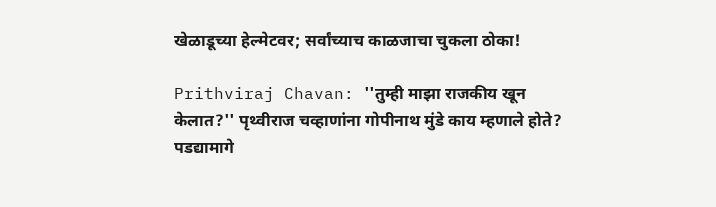खेळाडूच्या हेल्मेटवर; सर्वांच्याच काळजाचा चुकला ठोका!

Prithviraj Chavan: ''तुम्ही माझा राजकीय खून केलात?'' पृथ्वीराज चव्हाणांना गोपीनाथ मुंडे काय म्हणाले होते? पडद्यामागे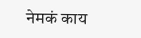नेमकं काय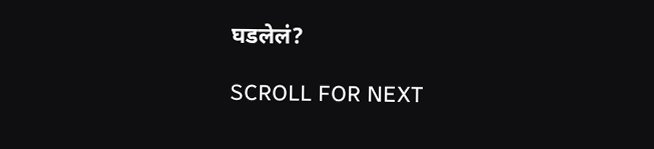घडलेलं?

SCROLL FOR NEXT